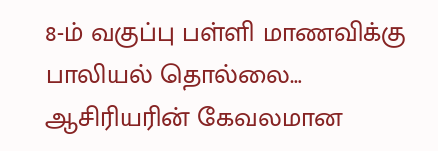8-ம் வகுப்பு பள்ளி மாணவிக்கு பாலியல் தொல்லை… ஆசிரியரின் கேவலமான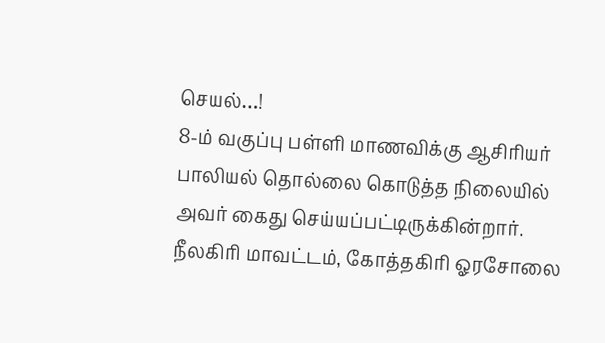செயல்…!
8-ம் வகுப்பு பள்ளி மாணவிக்கு ஆசிரியர் பாலியல் தொல்லை கொடுத்த நிலையில் அவர் கைது செய்யப்பட்டிருக்கின்றார். நீலகிரி மாவட்டம், கோத்தகிரி ஓரசோலை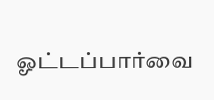ஓட்டப்பார்வை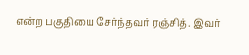என்ற பகுதியை சேர்ந்தவர் ரஞ்சித். இவர்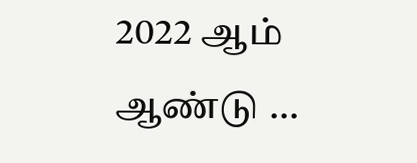2022 ஆம் ஆண்டு …